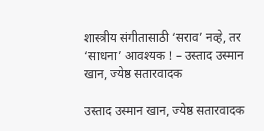शास्त्रीय संगीतासाठी ‘सराव’ नव्हे, तर ‘साधना’ आवश्यक ! – उस्ताद उस्मान खान, ज्येष्ठ सतारवादक

उस्ताद उस्मान खान, ज्येष्ठ सतारवादक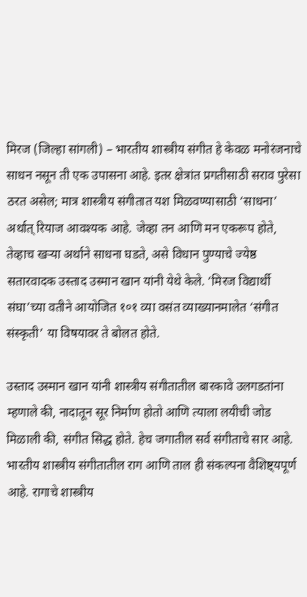मिरज (जिल्हा सांगली) – भारतीय शास्त्रीय संगीत हे केवळ मनोरंजनाचे साधन नसून ती एक उपासना आहे. इतर क्षेत्रांत प्रगतीसाठी सराव पुरेसा ठरत असेल; मात्र शास्त्रीय संगीतात यश मिळवण्यासाठी ‘साधना’ अर्थात् रियाज आवश्यक आहे. जेव्हा तन आणि मन एकरूप होते, तेव्हाच खर्‍या अर्थाने साधना घडते, असे विधान पुण्याचे ज्येष्ठ सतारवादक उस्ताद उस्मान खान यांनी येथे केले. ‘मिरज विद्यार्थी संघा’च्या वतीने आयोजित १०१ व्या वसंत व्याख्यानमालेत ‘संगीत संस्कृती’ या विषयावर ते बोलत होते.

उस्ताद उस्मान खान यांनी शास्त्रीय संगीतातील बारकावे उलगडतांना म्हणाले की, नादातून सूर निर्माण होतो आणि त्याला लयीची जोड मिळाली की, संगीत सिद्ध होते. हेच जगातील सर्व संगीताचे सार आहे. भारतीय शास्त्रीय संगीतातील राग आणि ताल ही संकल्पना वैशिष्ट्यपूर्ण आहे. रागाचे शास्त्रीय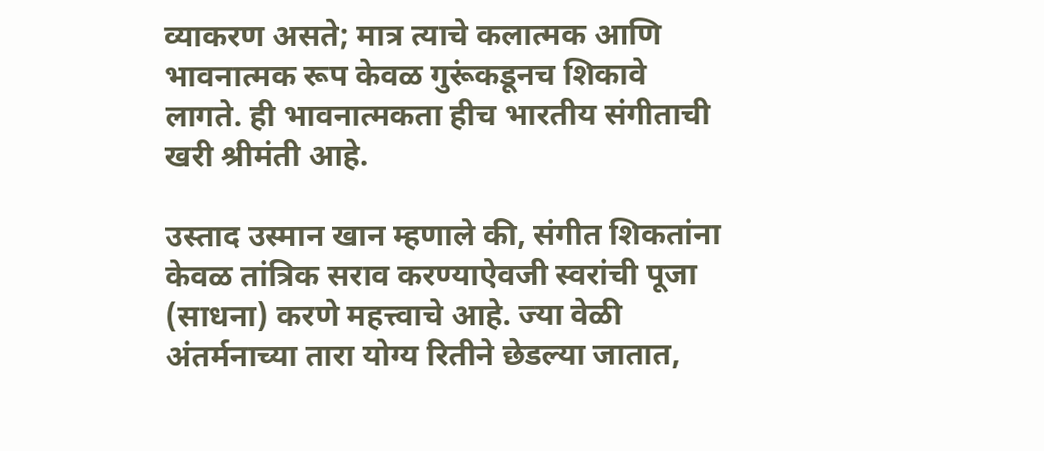व्याकरण असते; मात्र त्याचे कलात्मक आणि भावनात्मक रूप केवळ गुरूंकडूनच शिकावे लागते. ही भावनात्मकता हीच भारतीय संगीताची खरी श्रीमंती आहे.

उस्ताद उस्मान खान म्हणाले की, संगीत शिकतांना केवळ तांत्रिक सराव करण्याऐवजी स्वरांची पूजा (साधना) करणे महत्त्वाचे आहे. ज्या वेळी अंतर्मनाच्या तारा योग्य रितीने छेडल्या जातात,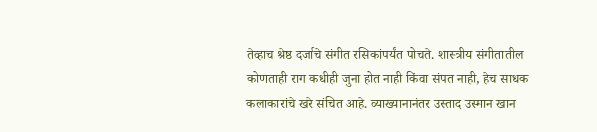तेव्हाच श्रेष्ठ दर्जाचे संगीत रसिकांपर्यंत पोचते. शास्त्रीय संगीतातील कोणताही राग कधीही जुना होत नाही किंवा संपत नाही, हेच साधक कलाकारांचे खरे संचित आहे. व्याख्यानानंतर उस्ताद उस्मान खान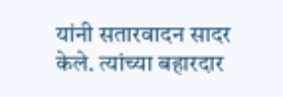यांनी सतारवादन सादर केले. त्यांच्या बहारदार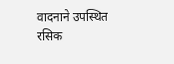वादनाने उपस्थित रसिक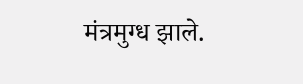मंत्रमुग्ध झाले.